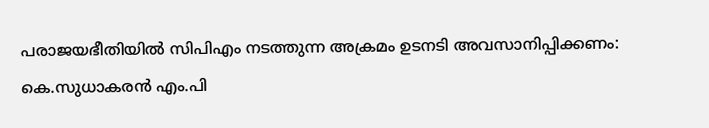പരാജയഭീതിയിൽ സിപിഎം നടത്തുന്ന അക്രമം ഉടനടി അവസാനിപ്പിക്കണം: കെ.സുധാകരൻ എം.പി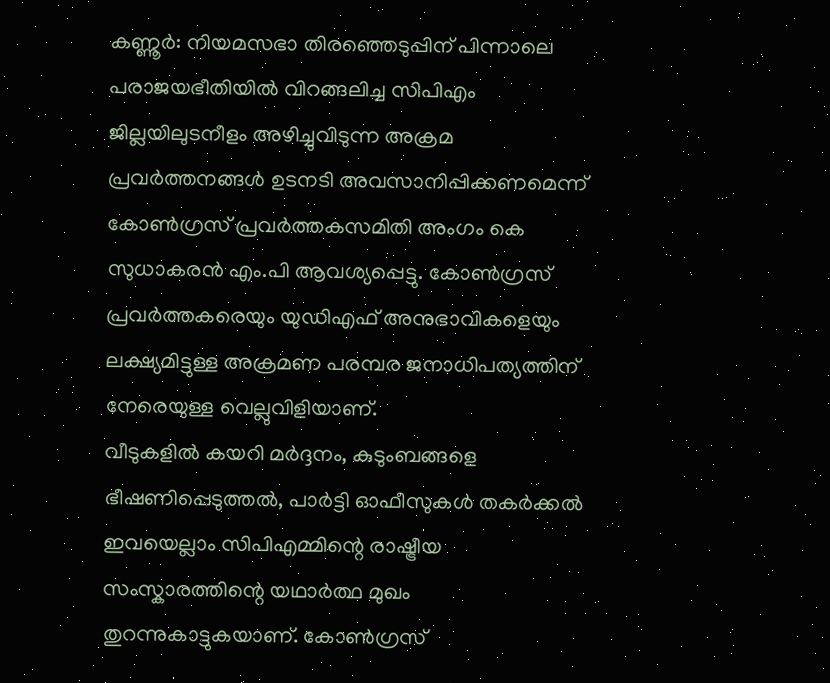കണ്ണൂർ: നിയമസഭാ തിരഞ്ഞെടുപ്പിന് പിന്നാലെ പരാജയഭീതിയിൽ വിറങ്ങലിച്ച സിപിഎം ജില്ലയിലുടനീളം അഴിച്ചുവിടുന്ന അക്രമ പ്രവർത്തനങ്ങൾ ഉടനടി അവസാനിപ്പിക്കണമെന്ന് കോൺഗ്രസ് പ്രവർത്തകസമിതി അംഗം കെ സുധാകരൻ എം.പി ആവശ്യപ്പെട്ടു. കോൺഗ്രസ് പ്രവർത്തകരെയും യുഡിഎഫ് അനുഭാവികളെയും ലക്ഷ്യമിട്ടുള്ള അക്രമണ പരമ്പര ജനാധിപത്യത്തിന് നേരെയുള്ള വെല്ലുവിളിയാണ്.
വീടുകളിൽ കയറി മർദ്ദനം, കുടുംബങ്ങളെ ഭീഷണിപ്പെടുത്തൽ, പാർട്ടി ഓഫീസുകൾ തകർക്കൽ ഇവയെല്ലാം സിപിഎമ്മിന്റെ രാഷ്ട്രീയ സംസ്കാരത്തിന്റെ യഥാർത്ഥ മുഖം തുറന്നുകാട്ടുകയാണ്. കോൺഗ്രസ്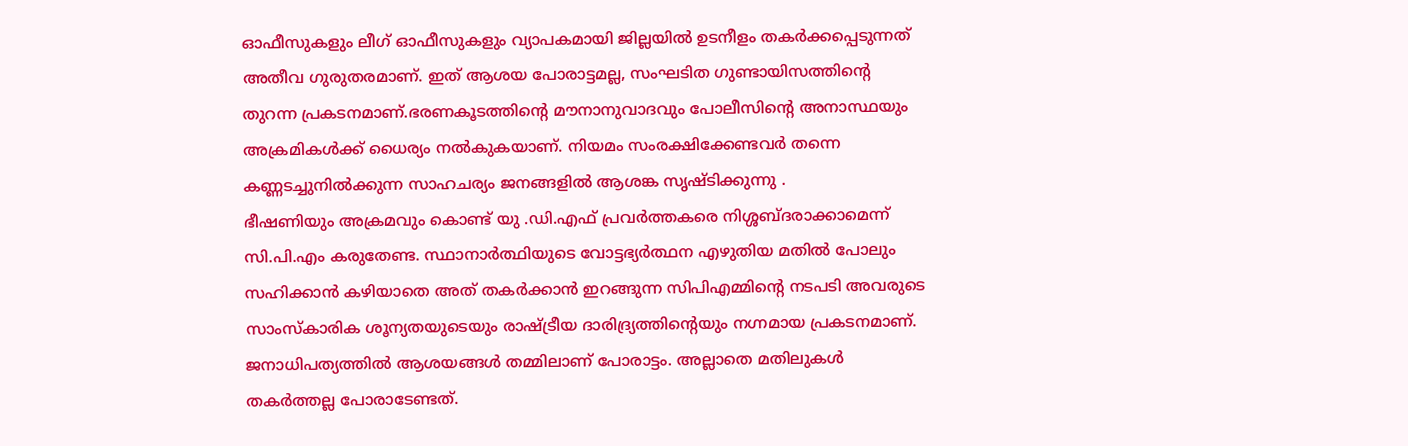ഓഫീസുകളും ലീഗ് ഓഫീസുകളും വ്യാപകമായി ജില്ലയിൽ ഉടനീളം തകർക്കപ്പെടുന്നത് അതീവ ഗുരുതരമാണ്. ഇത് ആശയ പോരാട്ടമല്ല, സംഘടിത ഗുണ്ടായിസത്തിന്റെ തുറന്ന പ്രകടനമാണ്.ഭരണകൂടത്തിന്റെ മൗനാനുവാദവും പോലീസിന്റെ അനാസ്ഥയും അക്രമികൾക്ക് ധൈര്യം നൽകുകയാണ്. നിയമം സംരക്ഷിക്കേണ്ടവർ തന്നെ കണ്ണടച്ചുനിൽക്കുന്ന സാഹചര്യം ജനങ്ങളിൽ ആശങ്ക സൃഷ്ടിക്കുന്നു .
ഭീഷണിയും അക്രമവും കൊണ്ട് യു .ഡി.എഫ് പ്രവർത്തകരെ നിശ്ശബ്ദരാക്കാമെന്ന് സി.പി.എം കരുതേണ്ട. സ്ഥാനാർത്ഥിയുടെ വോട്ടഭ്യർത്ഥന എഴുതിയ മതിൽ പോലും സഹിക്കാൻ കഴിയാതെ അത് തകർക്കാൻ ഇറങ്ങുന്ന സിപിഎമ്മിന്റെ നടപടി അവരുടെ സാംസ്കാരിക ശൂന്യതയുടെയും രാഷ്ട്രീയ ദാരിദ്ര്യത്തിന്റെയും നഗ്നമായ പ്രകടനമാണ്. ജനാധിപത്യത്തിൽ ആശയങ്ങൾ തമ്മിലാണ് പോരാട്ടം. അല്ലാതെ മതിലുകൾ തകർത്തല്ല പോരാടേണ്ടത്.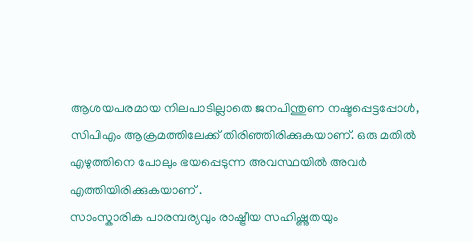ആശയപരമായ നിലപാടില്ലാതെ ജനപിന്തുണ നഷ്ടപ്പെട്ടപ്പോൾ, സിപിഎം ആക്രമത്തിലേക്ക് തിരിഞ്ഞിരിക്കുകയാണ്. ഒരു മതിൽ എഴുത്തിനെ പോലും ഭയപ്പെടുന്ന അവസ്ഥയിൽ അവർ എത്തിയിരിക്കുകയാണ് .
സാംസ്കാരിക പാരമ്പര്യവും രാഷ്ട്രീയ സഹിഷ്ണുതയും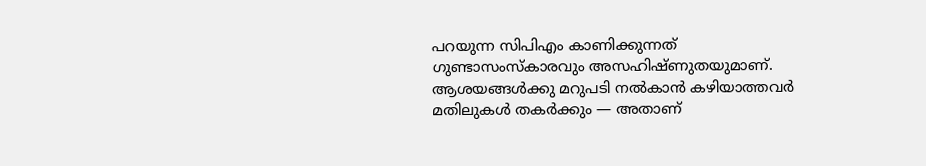പറയുന്ന സിപിഎം കാണിക്കുന്നത് ഗുണ്ടാസംസ്കാരവും അസഹിഷ്ണുതയുമാണ്. ആശയങ്ങൾക്കു മറുപടി നൽകാൻ കഴിയാത്തവർ മതിലുകൾ തകർക്കും — അതാണ്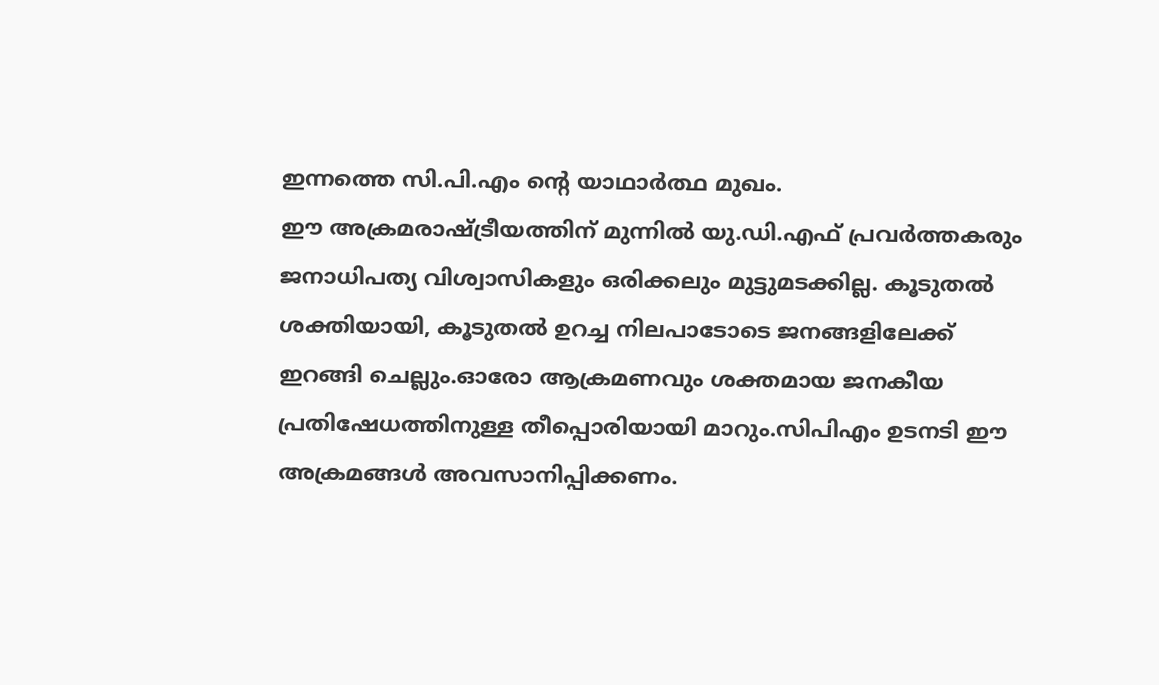ഇന്നത്തെ സി.പി.എം ന്റെ യാഥാർത്ഥ മുഖം.
ഈ അക്രമരാഷ്ട്രീയത്തിന് മുന്നിൽ യു.ഡി.എഫ് പ്രവർത്തകരും ജനാധിപത്യ വിശ്വാസികളും ഒരിക്കലും മുട്ടുമടക്കില്ല. കൂടുതൽ ശക്തിയായി, കൂടുതൽ ഉറച്ച നിലപാടോടെ ജനങ്ങളിലേക്ക് ഇറങ്ങി ചെല്ലും.ഓരോ ആക്രമണവും ശക്തമായ ജനകീയ പ്രതിഷേധത്തിനുള്ള തീപ്പൊരിയായി മാറും.സിപിഎം ഉടനടി ഈ അക്രമങ്ങൾ അവസാനിപ്പിക്കണം.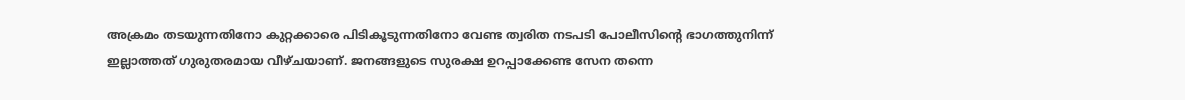അക്രമം തടയുന്നതിനോ കുറ്റക്കാരെ പിടികൂടുന്നതിനോ വേണ്ട ത്വരിത നടപടി പോലീസിന്റെ ഭാഗത്തുനിന്ന് ഇല്ലാത്തത് ഗുരുതരമായ വീഴ്ചയാണ്. ജനങ്ങളുടെ സുരക്ഷ ഉറപ്പാക്കേണ്ട സേന തന്നെ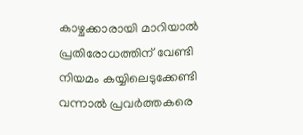കാഴ്ചക്കാരായി മാറിയാൽ പ്രതിരോധത്തിന് വേണ്ടി നിയമം കയ്യിലെടുക്കേണ്ടി വന്നാൽ പ്രവർത്തകരെ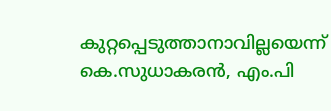കുറ്റപ്പെടുത്താനാവില്ലയെന്ന് കെ.സുധാകരൻ, എം.പി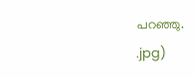പറഞ്ഞു.
.jpg)